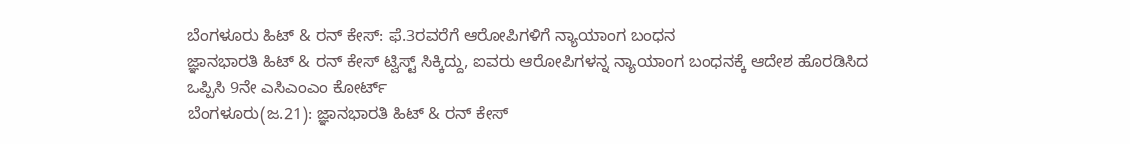ಬೆಂಗಳೂರು ಹಿಟ್ & ರನ್ ಕೇಸ್: ಫೆ.3ರವರೆಗೆ ಆರೋಪಿಗಳಿಗೆ ನ್ಯಾಯಾಂಗ ಬಂಧನ
ಜ್ಞಾನಭಾರತಿ ಹಿಟ್ & ರನ್ ಕೇಸ್ ಟ್ವಿಸ್ಟ್ ಸಿಕ್ಕಿದ್ದು, ಐವರು ಆರೋಪಿಗಳನ್ನ ನ್ಯಾಯಾಂಗ ಬಂಧನಕ್ಕೆ ಆದೇಶ ಹೊರಡಿಸಿದ ಒಪ್ಪಿಸಿ 9ನೇ ಎಸಿಎಂಎಂ ಕೋರ್ಟ್
ಬೆಂಗಳೂರು(ಜ.21): ಜ್ಞಾನಭಾರತಿ ಹಿಟ್ & ರನ್ ಕೇಸ್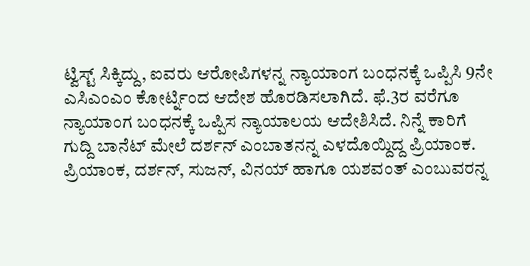ಟ್ವಿಸ್ಟ್ ಸಿಕ್ಕಿದ್ದು, ಐವರು ಆರೋಪಿಗಳನ್ನ ನ್ಯಾಯಾಂಗ ಬಂಧನಕ್ಕೆ ಒಪ್ಪಿಸಿ 9ನೇ ಎಸಿಎಂಎಂ ಕೋರ್ಟ್ನಿಂದ ಆದೇಶ ಹೊರಡಿಸಲಾಗಿದೆ. ಫೆ.3ರ ವರೆಗೂ ನ್ಯಾಯಾಂಗ ಬಂಧನಕ್ಕೆ ಒಪ್ಪಿಸ ನ್ಯಾಯಾಲಯ ಆದೇಶಿಸಿದೆ. ನಿನ್ನೆ ಕಾರಿಗೆ ಗುದ್ದಿ ಬಾನೆಟ್ ಮೇಲೆ ದರ್ಶನ್ ಎಂಬಾತನನ್ನ ಎಳದೊಯ್ದಿದ್ದ ಪ್ರಿಯಾಂಕ. ಪ್ರಿಯಾಂಕ, ದರ್ಶನ್, ಸುಜನ್, ವಿನಯ್ ಹಾಗೂ ಯಶವಂತ್ ಎಂಬುವರನ್ನ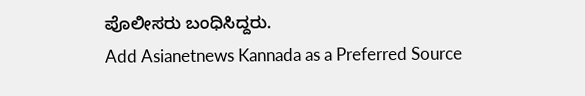ಪೊಲೀಸರು ಬಂಧಿಸಿದ್ದರು.
Add Asianetnews Kannada as a Preferred Source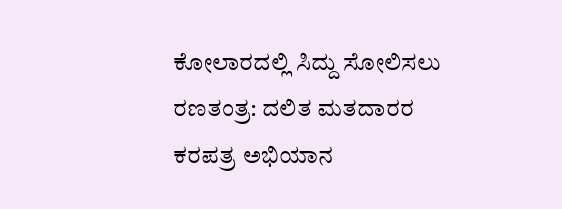ಕೋಲಾರದಲ್ಲಿ ಸಿದ್ದು ಸೋಲಿಸಲು ರಣತಂತ್ರ: ದಲಿತ ಮತದಾರರ ಕರಪತ್ರ ಅಭಿಯಾನ